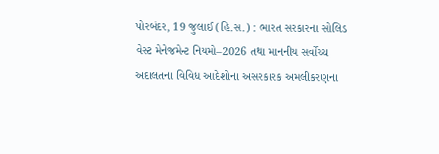પોરબંદર, 19 જુલાઈ (હિ.સ.) : ભારત સરકારના સોલિડ વેસ્ટ મેનેજમેન્ટ નિયમો–2026 તથા માનનીય સર્વોચ્ચ અદાલતના વિવિધ આદેશોના અસરકારક અમલીકરણના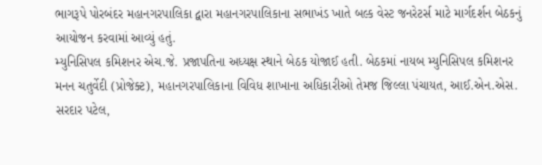ભાગરૂપે પોરબંદર મહાનગરપાલિકા દ્વારા મહાનગરપાલિકાના સભાખંડ ખાતે બલ્ક વેસ્ટ જનરેટર્સ માટે માર્ગદર્શન બેઠકનું આયોજન કરવામાં આવ્યું હતું.
મ્યુનિસિપલ કમિશનર એચ.જે. પ્રજાપતિના અધ્યક્ષ સ્થાને બેઠક યોજાઈ હતી. બેઠકમાં નાયબ મ્યુનિસિપલ કમિશનર મનન ચતુર્વેદી (પ્રોજેક્ટ), મહાનગરપાલિકાના વિવિધ શાખાના અધિકારીઓ તેમજ જિલ્લા પંચાયત, આઈ.એન.એસ. સરદાર પટેલ,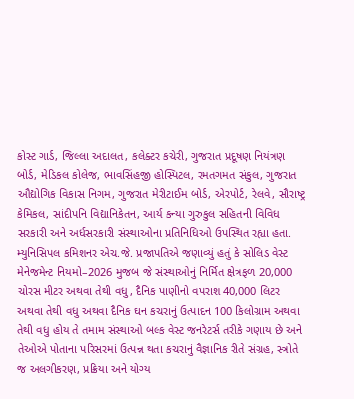કોસ્ટ ગાર્ડ, જિલ્લા અદાલત, કલેક્ટર કચેરી, ગુજરાત પ્રદૂષણ નિયંત્રણ બોર્ડ, મેડિકલ કોલેજ, ભાવસિંહજી હોસ્પિટલ, રમતગમત સંકુલ, ગુજરાત ઔદ્યોગિક વિકાસ નિગમ, ગુજરાત મેરીટાઈમ બોર્ડ, એરપોર્ટ, રેલવે, સૌરાષ્ટ્ર કેમિકલ, સાંદીપનિ વિદ્યાનિકેતન, આર્ય કન્યા ગુરુકુલ સહિતની વિવિધ સરકારી અને અર્ધસરકારી સંસ્થાઓના પ્રતિનિધિઓ ઉપસ્થિત રહ્યા હતા. મ્યુનિસિપલ કમિશનર એચ.જે. પ્રજાપતિએ જણાવ્યું હતું કે સોલિડ વેસ્ટ મેનેજમેન્ટ નિયમો–2026 મુજબ જે સંસ્થાઓનું નિર્મિત ક્ષેત્રફળ 20,000 ચોરસ મીટર અથવા તેથી વધુ, દૈનિક પાણીનો વપરાશ 40,000 લિટર અથવા તેથી વધુ અથવા દૈનિક ઘન કચરાનું ઉત્પાદન 100 કિલોગ્રામ અથવા તેથી વધુ હોય તે તમામ સંસ્થાઓ બલ્ક વેસ્ટ જનરેટર્સ તરીકે ગણાય છે અને તેઓએ પોતાના પરિસરમાં ઉત્પન્ન થતા કચરાનું વૈજ્ઞાનિક રીતે સંગ્રહ, સ્ત્રોતે જ અલગીકરણ, પ્રક્રિયા અને યોગ્ય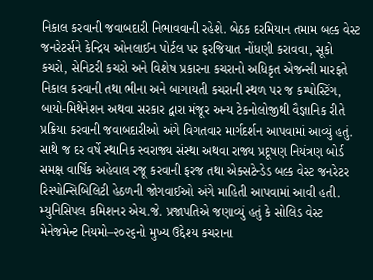નિકાલ કરવાની જવાબદારી નિભાવવાની રહેશે. બેઠક દરમિયાન તમામ બલ્ક વેસ્ટ જનરેટર્સને કેન્દ્રિય ઓનલાઈન પોર્ટલ પર ફરજિયાત નોંધણી કરાવવા, સૂકો કચરો, સેનિટરી કચરો અને વિશેષ પ્રકારના કચરાનો અધિકૃત એજન્સી મારફતે નિકાલ કરવાની તથા ભીના અને બાગાયતી કચરાની સ્થળ પર જ કમ્પોસ્ટિંગ, બાયો-મિથેનેશન અથવા સરકાર દ્વારા મંજૂર અન્ય ટેકનોલોજીથી વૈજ્ઞાનિક રીતે પ્રક્રિયા કરવાની જવાબદારીઓ અંગે વિગતવાર માર્ગદર્શન આપવામાં આવ્યું હતું. સાથે જ દર વર્ષે સ્થાનિક સ્વરાજ્ય સંસ્થા અથવા રાજ્ય પ્રદૂષણ નિયંત્રણ બોર્ડ સમક્ષ વાર્ષિક અહેવાલ રજૂ કરવાની ફરજ તથા એક્સટેન્ડેડ બલ્ક વેસ્ટ જનરેટર રિસ્પોન્સિબિલિટી હેઠળની જોગવાઈઓ અંગે માહિતી આપવામાં આવી હતી. મ્યુનિસિપલ કમિશનર એચ.જે. પ્રજાપતિએ જણાવ્યું હતું કે સોલિડ વેસ્ટ મેનેજમેન્ટ નિયમો–૨૦૨૬નો મુખ્ય ઉદ્દેશ્ય કચરાના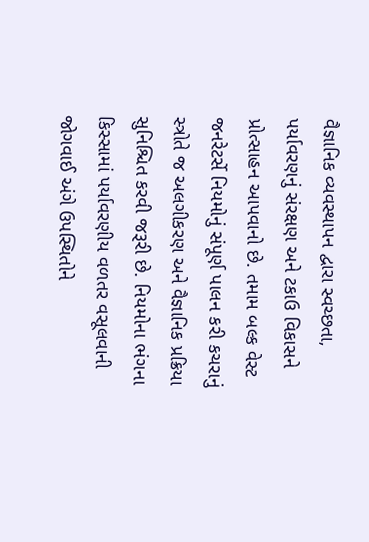વૈજ્ઞાનિક વ્યવસ્થાપન દ્વારા સ્વચ્છતા, પર્યાવરણનું સંરક્ષણ અને ટકાઉ વિકાસને પ્રોત્સાહન આપવાનો છે. તમામ બલ્ક વેસ્ટ જનરેટર્સે નિયમોનું સંપૂર્ણ પાલન કરી કચરાનું સ્ત્રોતે જ અલગીકરણ અને વૈજ્ઞાનિક પ્રક્રિયા સુનિશ્ચિત કરવી જરૂરી છે. નિયમોના ભંગના કિસ્સામાં પર્યાવરણીય વળતર વસૂલવાની જોગવાઈ અંગે ઉપસ્થિતોને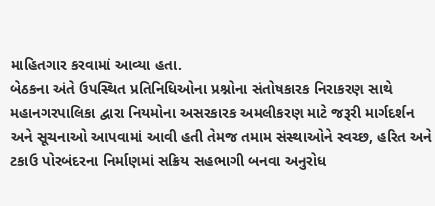માહિતગાર કરવામાં આવ્યા હતા.
બેઠકના અંતે ઉપસ્થિત પ્રતિનિધિઓના પ્રશ્નોના સંતોષકારક નિરાકરણ સાથે મહાનગરપાલિકા દ્વારા નિયમોના અસરકારક અમલીકરણ માટે જરૂરી માર્ગદર્શન અને સૂચનાઓ આપવામાં આવી હતી તેમજ તમામ સંસ્થાઓને સ્વચ્છ, હરિત અને ટકાઉ પોરબંદરના નિર્માણમાં સક્રિય સહભાગી બનવા અનુરોધ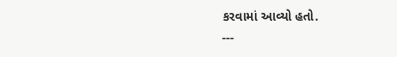કરવામાં આવ્યો હતો.
---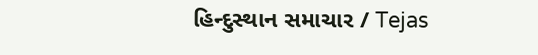હિન્દુસ્થાન સમાચાર / Tejas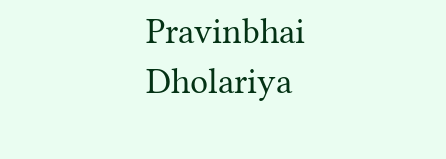Pravinbhai Dholariya